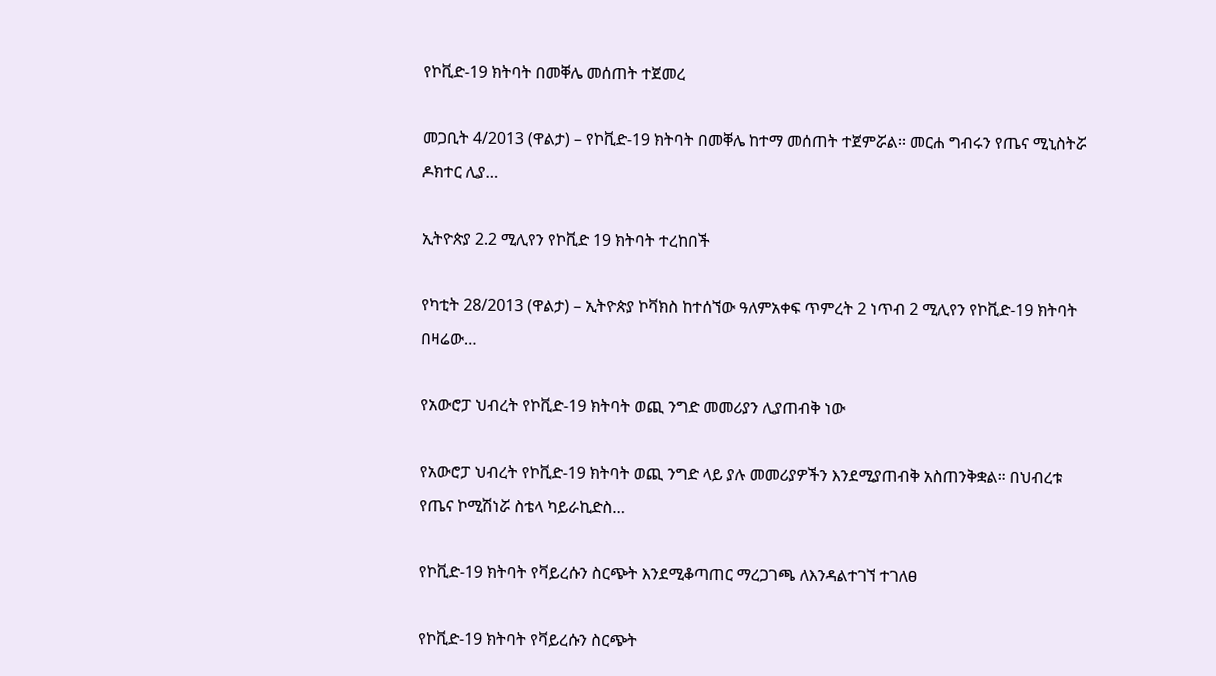የኮቪድ-19 ክትባት በመቐሌ መሰጠት ተጀመረ

መጋቢት 4/2013 (ዋልታ) – የኮቪድ-19 ክትባት በመቐሌ ከተማ መሰጠት ተጀምሯል፡፡ መርሐ ግብሩን የጤና ሚኒስትሯ ዶክተር ሊያ…

ኢትዮጵያ 2.2 ሚሊየን የኮቪድ 19 ክትባት ተረከበች

የካቲት 28/2013 (ዋልታ) – ኢትዮጵያ ኮቫክስ ከተሰኘው ዓለምአቀፍ ጥምረት 2 ነጥብ 2 ሚሊየን የኮቪድ-19 ክትባት በዛሬው…

የአውሮፓ ህብረት የኮቪድ-19 ክትባት ወጪ ንግድ መመሪያን ሊያጠብቅ ነው

የአውሮፓ ህብረት የኮቪድ-19 ክትባት ወጪ ንግድ ላይ ያሉ መመሪያዎችን እንደሚያጠብቅ አስጠንቅቋል። በህብረቱ የጤና ኮሚሽነሯ ስቴላ ካይራኪድስ…

የኮቪድ-19 ክትባት የቫይረሱን ስርጭት እንደሚቆጣጠር ማረጋገጫ ለእንዳልተገኘ ተገለፀ

የኮቪድ-19 ክትባት የቫይረሱን ስርጭት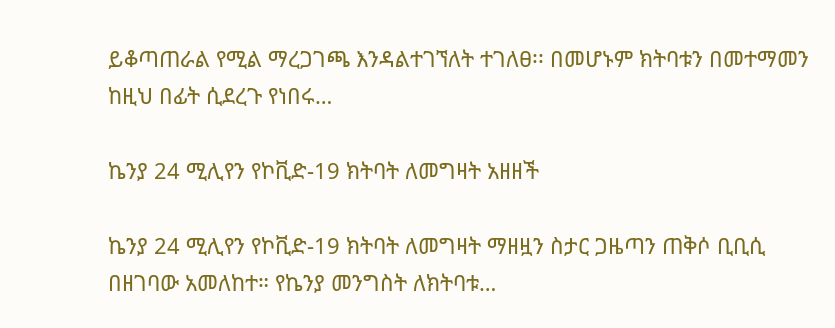ይቆጣጠራል የሚል ማረጋገጫ እንዳልተገኘለት ተገለፀ፡፡ በመሆኑም ክትባቱን በመተማመን ከዚህ በፊት ሲደረጉ የነበሩ…

ኬንያ 24 ሚሊየን የኮቪድ-19 ክትባት ለመግዛት አዘዘች

ኬንያ 24 ሚሊየን የኮቪድ-19 ክትባት ለመግዛት ማዘዟን ስታር ጋዜጣን ጠቅሶ ቢቢሲ በዘገባው አመለከተ። የኬንያ መንግስት ለክትባቱ…